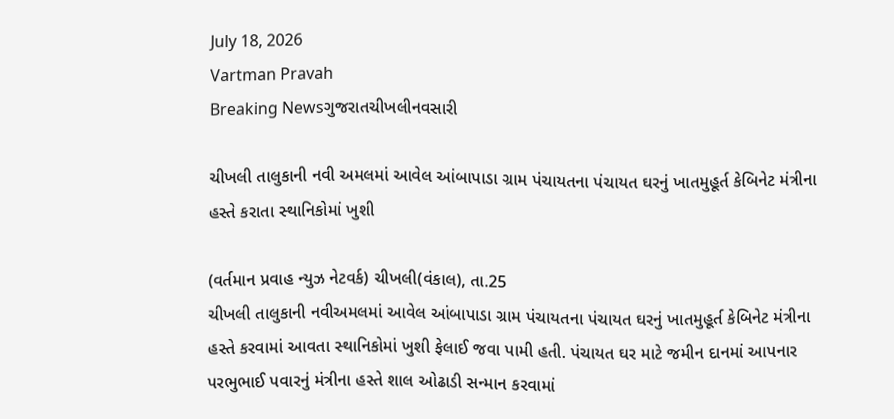July 18, 2026
Vartman Pravah
Breaking Newsગુજરાતચીખલીનવસારી

ચીખલી તાલુકાની નવી અમલમાં આવેલ આંબાપાડા ગ્રામ પંચાયતના પંચાયત ઘરનું ખાતમુહૂર્ત કેબિનેટ મંત્રીના હસ્‍તે કરાતા સ્‍થાનિકોમાં ખુશી

(વર્તમાન પ્રવાહ ન્‍યુઝ નેટવર્ક) ચીખલી(વંકાલ), તા.25
ચીખલી તાલુકાની નવીઅમલમાં આવેલ આંબાપાડા ગ્રામ પંચાયતના પંચાયત ઘરનું ખાતમુહૂર્ત કેબિનેટ મંત્રીના હસ્‍તે કરવામાં આવતા સ્‍થાનિકોમાં ખુશી ફેલાઈ જવા પામી હતી. પંચાયત ઘર માટે જમીન દાનમાં આપનાર પરભુભાઈ પવારનું મંત્રીના હસ્‍તે શાલ ઓઢાડી સન્‍માન કરવામાં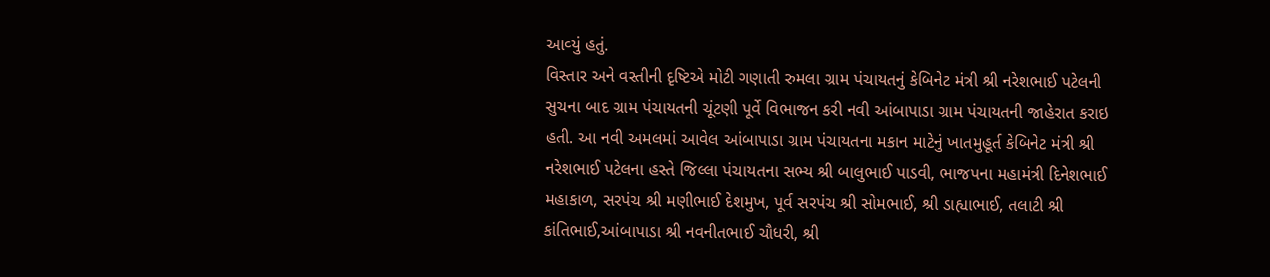આવ્‍યું હતું.
વિસ્‍તાર અને વસ્‍તીની દૃષ્ટિએ મોટી ગણાતી રુમલા ગ્રામ પંચાયતનું કેબિનેટ મંત્રી શ્રી નરેશભાઈ પટેલની સુચના બાદ ગ્રામ પંચાયતની ચૂંટણી પૂર્વે વિભાજન કરી નવી આંબાપાડા ગ્રામ પંચાયતની જાહેરાત કરાઇ હતી. આ નવી અમલમાં આવેલ આંબાપાડા ગ્રામ પંચાયતના મકાન માટેનું ખાતમુહૂર્ત કેબિનેટ મંત્રી શ્રી નરેશભાઈ પટેલના હસ્‍તે જિલ્લા પંચાયતના સભ્‍ય શ્રી બાલુભાઈ પાડવી, ભાજપના મહામંત્રી દિનેશભાઈ મહાકાળ, સરપંચ શ્રી મણીભાઈ દેશમુખ, પૂર્વ સરપંચ શ્રી સોમભાઈ, શ્રી ડાહ્યાભાઈ, તલાટી શ્રી કાંતિભાઈ,આંબાપાડા શ્રી નવનીતભાઈ ચૌધરી, શ્રી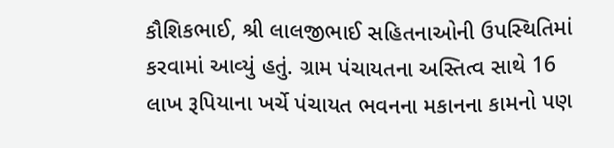કૌશિકભાઈ, શ્રી લાલજીભાઈ સહિતનાઓની ઉપસ્‍થિતિમાં કરવામાં આવ્‍યું હતું. ગ્રામ પંચાયતના અસ્‍તિત્‍વ સાથે 16 લાખ રૂપિયાના ખર્ચે પંચાયત ભવનના મકાનના કામનો પણ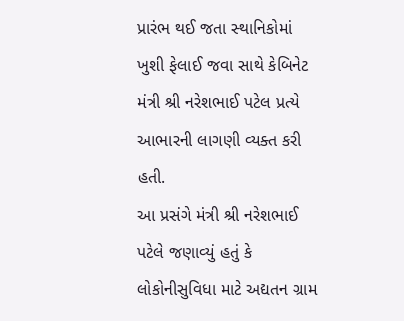પ્રારંભ થઈ જતા સ્‍થાનિકોમાં ખુશી ફેલાઈ જવા સાથે કેબિનેટ મંત્રી શ્રી નરેશભાઈ પટેલ પ્રત્‍યે આભારની લાગણી વ્‍યક્‍ત કરી હતી.
આ પ્રસંગે મંત્રી શ્રી નરેશભાઈ પટેલે જણાવ્‍યું હતું કે લોકોનીસુવિધા માટે અદ્યતન ગ્રામ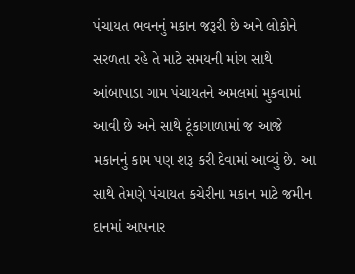પંચાયત ભવનનું મકાન જરૂરી છે અને લોકોને સરળતા રહે તે માટે સમયની માંગ સાથે આંબાપાડા ગામ પંચાયતને અમલમાં મુકવામાં આવી છે અને સાથે ટૂંકાગાળામાં જ આજે મકાનનું કામ પણ શરૂ કરી દેવામાં આવ્‍યું છે. આ સાથે તેમણે પંચાયત કચેરીના મકાન માટે જમીન દાનમાં આપનાર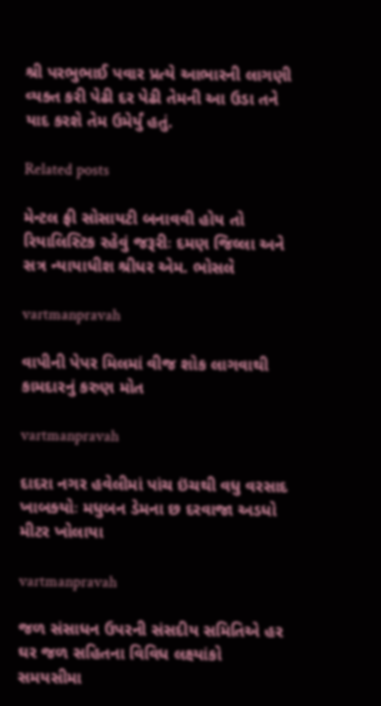શ્રી પરભુભાઈ પવાર પ્રત્‍યે આભારની લાગણી વ્‍યક્‍ત કરી પેઢી દર પેઢી તેમની આ ઉડા તને યાદ કરશે તેમ ઉમેર્યું હતું.

Related posts

મેન્‍ટલ ફ્રી સોસાયટી બનાવવી હોય તો રિયાલિસ્‍ટિક રહેવું જરૂરીઃ દમણ જિલ્લા અને સત્ર ન્‍યાયાધીશ શ્રીધર એમ. ભોસલે

vartmanpravah

વાપીની પેપર મિલમાં વીજ શોક લાગવાથી કામદારનું કરુણ મોત

vartmanpravah

દાદરા નગર હવેલીમાં પાંચ ઇંચથી વધુ વરસાદ ખાબક્‍યોઃ મધુબન ડેમના છ દરવાજા અડધો મીટર ખોલાયા

vartmanpravah

જળ સંસાધન ઉપરની સંસદીય સમિતિએ હર ઘર જળ સહિતના વિવિધ લક્ષ્યાંકો સમયસીમા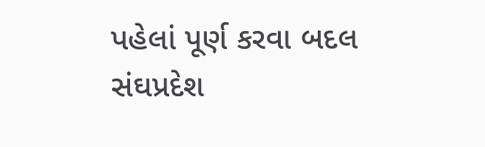પહેલાં પૂર્ણ કરવા બદલ સંઘપ્રદેશ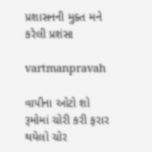પ્રશાસનની મુક્‍ત મને કરેલી પ્રશંસા

vartmanpravah

વાપીના ઓટો શો રૂમોમાં ચોરી કરી ફરાર થયેલો ચોર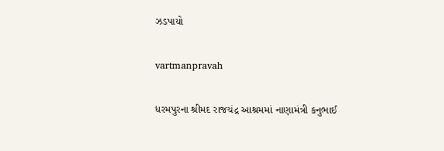ઝડપાયો

vartmanpravah

ધરમપુરના શ્રીમદ રાજચંદ્ર આશ્રમમાં નાણામંત્રી કનુભાઈ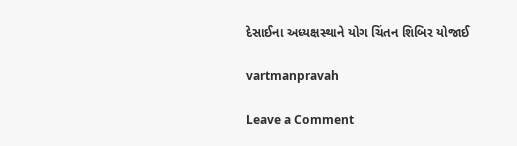દેસાઈના અધ્યક્ષસ્થાને યોગ ચિંતન શિબિર યોજાઈ

vartmanpravah

Leave a Comment